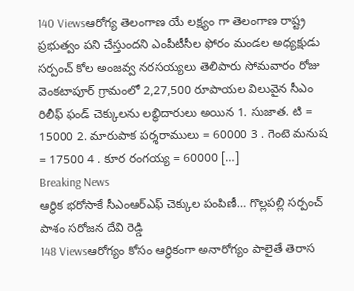140 Viewsఆరోగ్య తెలంగాణ యే లక్ష్యం గా తెలంగాణ రాష్ట్ర ప్రభుత్వం పని చేస్తుందని ఎంపీటీసీల ఫోరం మండల అధ్యక్షుడు సర్పంచ్ కోల అంజవ్వ నరసయ్యలు తెలిపారు సోమవారం రోజు వెంకటాపూర్ గ్రామంలో 2,27,500 రూపాయల విలువైన సీఎం రిలీఫ్ ఫండ్ చెక్కులను లబ్ధిదారులు అయిన 1. సుజాత. టి = 15000 2. మారుపాక పర్శరాములు = 60000 3 . గెంటె మనుష = 17500 4 . కూర రంగయ్య = 60000 […]
Breaking News
ఆర్థిక భరోసాకే సీఎంఆర్ఎఫ్ చెక్కుల పంపిణీ… గొల్లపల్లి సర్పంచ్ పాశం సరోజన దేవి రెడ్డి
148 Viewsఆరోగ్యం కోసం ఆర్థికంగా అనారోగ్యం పాలైతే తెరాస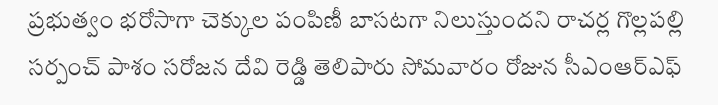ప్రభుత్వం భరోసాగా చెక్కుల పంపిణీ బాసటగా నిలుస్తుందని రాచర్ల గొల్లపల్లి సర్పంచ్ పాశం సరోజన దేవి రెడ్డి తెలిపారు సోమవారం రోజున సీఎంఆర్ఎఫ్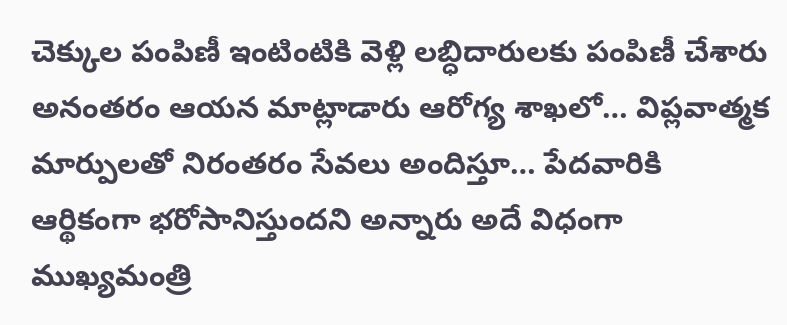చెక్కుల పంపిణీ ఇంటింటికి వెళ్లి లబ్ధిదారులకు పంపిణీ చేశారు అనంతరం ఆయన మాట్లాడారు ఆరోగ్య శాఖలో… విప్లవాత్మక మార్పులతో నిరంతరం సేవలు అందిస్తూ… పేదవారికి ఆర్థికంగా భరోసానిస్తుందని అన్నారు అదే విధంగా ముఖ్యమంత్రి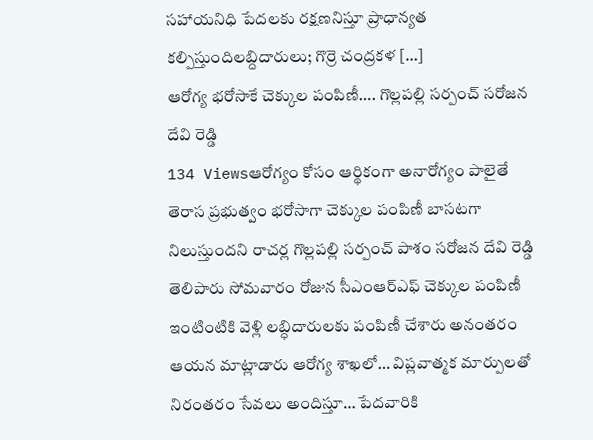సహాయనిధి పేదలకు రక్షణనిస్తూ ప్రాధాన్యత కల్పిస్తుందిలబ్దిదారులు; గొర్రె చంద్రకళ […]
ఆరోగ్య భరోసాకే చెక్కుల పంపిణీ…. గొల్లపల్లి సర్పంచ్ సరోజన దేవి రెడ్డి
134 Viewsఆరోగ్యం కోసం ఆర్థికంగా అనారోగ్యం పాలైతే తెరాస ప్రభుత్వం భరోసాగా చెక్కుల పంపిణీ బాసటగా నిలుస్తుందని రాచర్ల గొల్లపల్లి సర్పంచ్ పాశం సరోజన దేవి రెడ్డి తెలిపారు సోమవారం రోజున సీఎంఆర్ఎఫ్ చెక్కుల పంపిణీ ఇంటింటికి వెళ్లి లబ్ధిదారులకు పంపిణీ చేశారు అనంతరం ఆయన మాట్లాడారు ఆరోగ్య శాఖలో… విప్లవాత్మక మార్పులతో నిరంతరం సేవలు అందిస్తూ… పేదవారికి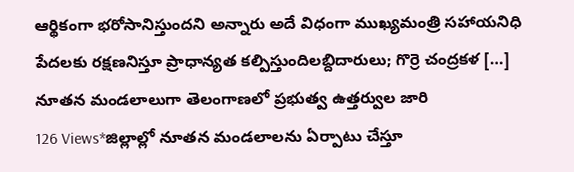ఆర్థికంగా భరోసానిస్తుందని అన్నారు అదే విధంగా ముఖ్యమంత్రి సహాయనిధి పేదలకు రక్షణనిస్తూ ప్రాధాన్యత కల్పిస్తుందిలబ్దిదారులు; గొర్రె చంద్రకళ […]
నూతన మండలాలుగా తెలంగాణలో ప్రభుత్వ ఉత్తర్వుల జారి
126 Views*జిల్లాల్లో నూతన మండలాలను ఏర్పాటు చేస్తూ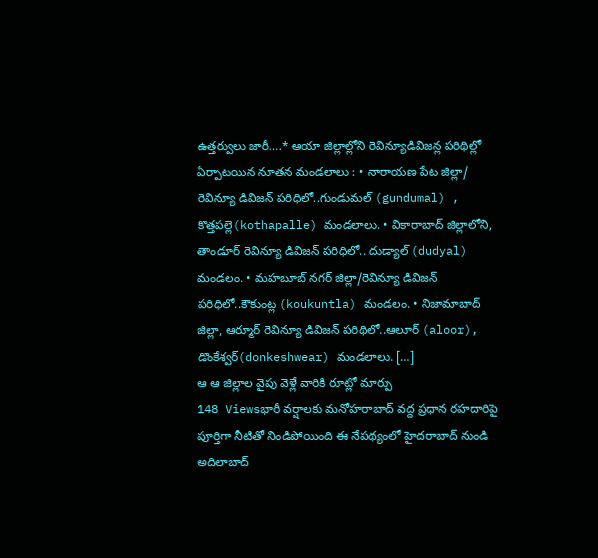ఉత్తర్వులు జారీ….* ఆయా జిల్లాల్లోని రెవిన్యూడివిజన్ల పరిథిల్లో ఏర్పాటయిన నూతన మండలాలు : • నారాయణ పేట జిల్లా/ రెవిన్యూ డివిజన్ పరిధిలో..గుండుమల్ (gundumal) , కొత్తపల్లె(kothapalle) మండలాలు. • వికారాబాద్ జిల్లాలోని, తాండూర్ రెవిన్యూ డివిజన్ పరిధిలో.. దుడ్యాల్ (dudyal) మండలం. • మహబూబ్ నగర్ జిల్లా/రెవిన్యూ డివిజన్ పరిధిలో..కౌకుంట్ల (koukuntla) మండలం. • నిజామాబాద్ జిల్లా, ఆర్మూర్ రెవిన్యూ డివిజన్ పరిథిలో..ఆలూర్ (aloor), డొంకేశ్వర్(donkeshwear) మండలాలు. […]
ఆ ఆ జిల్లాల వైపు వెళ్లే వారికి రూట్లో మార్పు
148 Viewsభారీ వర్షాలకు మనోహరాబాద్ వద్ద ప్రధాన రహదారిపై పూర్తిగా నీటితో నిండిపోయింది ఈ నేపథ్యంలో హైదరాబాద్ నుండి అదిలాబాద్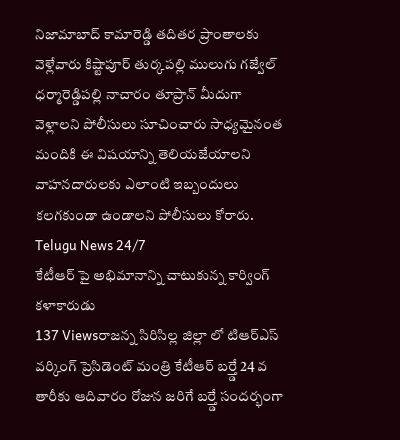నిజామాబాద్ కామారెడ్డి తదితర ప్రాంతాలకు వెళ్లేవారు కిష్టాపూర్ తుర్కపల్లి ములుగు గజ్వేల్ ధర్మారెడ్డిపల్లి నాచారం తూప్రాన్ మీదుగా వెళ్లాలని పోలీసులు సూచించారు సాధ్యమైనంత మందికి ఈ విషయాన్ని తెలియజేయాలని వాహనదారులకు ఎలాంటి ఇబ్బందులు కలగకుండా ఉండాలని పోలీసులు కోరారు. Telugu News 24/7
కేటీఆర్ పై అభిమానాన్ని చాటుకున్న కార్వింగ్ కళాకారుడు
137 Viewsరాజన్న సిరిసిల్ల జిల్లా లో టిఆర్ఎస్ వర్కింగ్ ప్రెసిడెంట్ మంత్రి కేటీఆర్ బర్త్డే 24 వ తారీకు ఆదివారం రోజున జరిగే బర్త్డే సందర్భంగా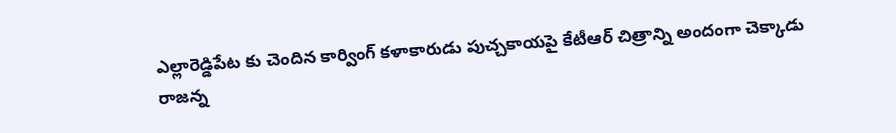ఎల్లారెడ్డిపేట కు చెందిన కార్వింగ్ కళాకారుడు పుచ్చకాయపై కేటీఆర్ చిత్రాన్ని అందంగా చెక్కాడు రాజన్న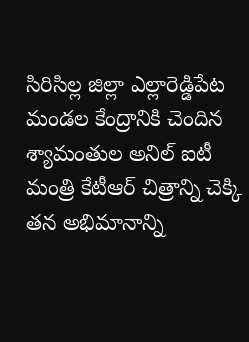సిరిసిల్ల జిల్లా ఎల్లారెడ్డిపేట మండల కేంద్రానికి చెందిన శ్యామంతుల అనిల్ ఐటీ మంత్రి కేటీఆర్ చిత్రాన్ని చెక్కి తన అభిమానాన్ని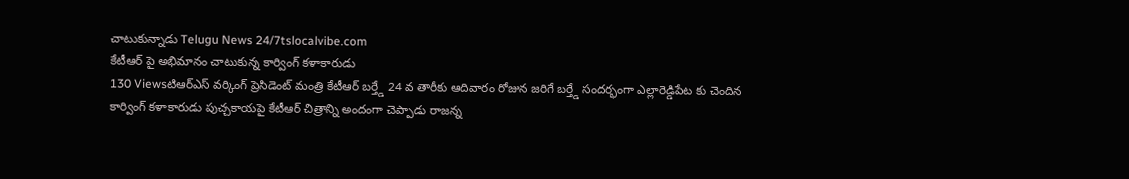చాటుకున్నాడు Telugu News 24/7tslocalvibe.com
కేటీఆర్ పై అభిమానం చాటుకున్న కార్వింగ్ కళాకారుడు
130 Viewsటిఆర్ఎస్ వర్కింగ్ ప్రెసిడెంట్ మంత్రి కేటీఆర్ బర్త్డే 24 వ తారీకు ఆదివారం రోజున జరిగే బర్త్డే సందర్భంగా ఎల్లారెడ్డిపేట కు చెందిన కార్వింగ్ కళాకారుడు పుచ్చకాయపై కేటీఆర్ చిత్రాన్ని అందంగా చెప్పాడు రాజన్న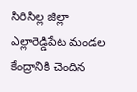సిరిసిల్ల జిల్లా ఎల్లారెడ్డిపేట మండల కేంద్రానికి చెందిన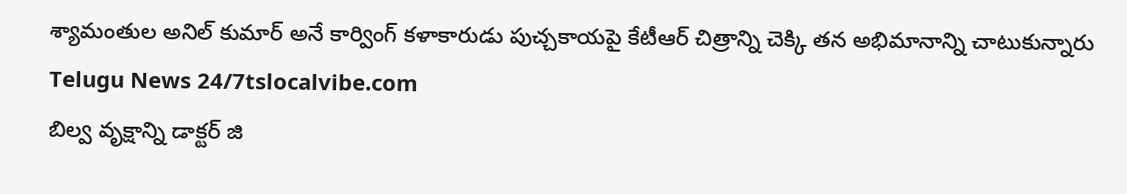శ్యామంతుల అనిల్ కుమార్ అనే కార్వింగ్ కళాకారుడు పుచ్చకాయపై కేటీఆర్ చిత్రాన్ని చెక్కి తన అభిమానాన్ని చాటుకున్నారు Telugu News 24/7tslocalvibe.com
బిల్వ వృక్షాన్ని డాక్టర్ జి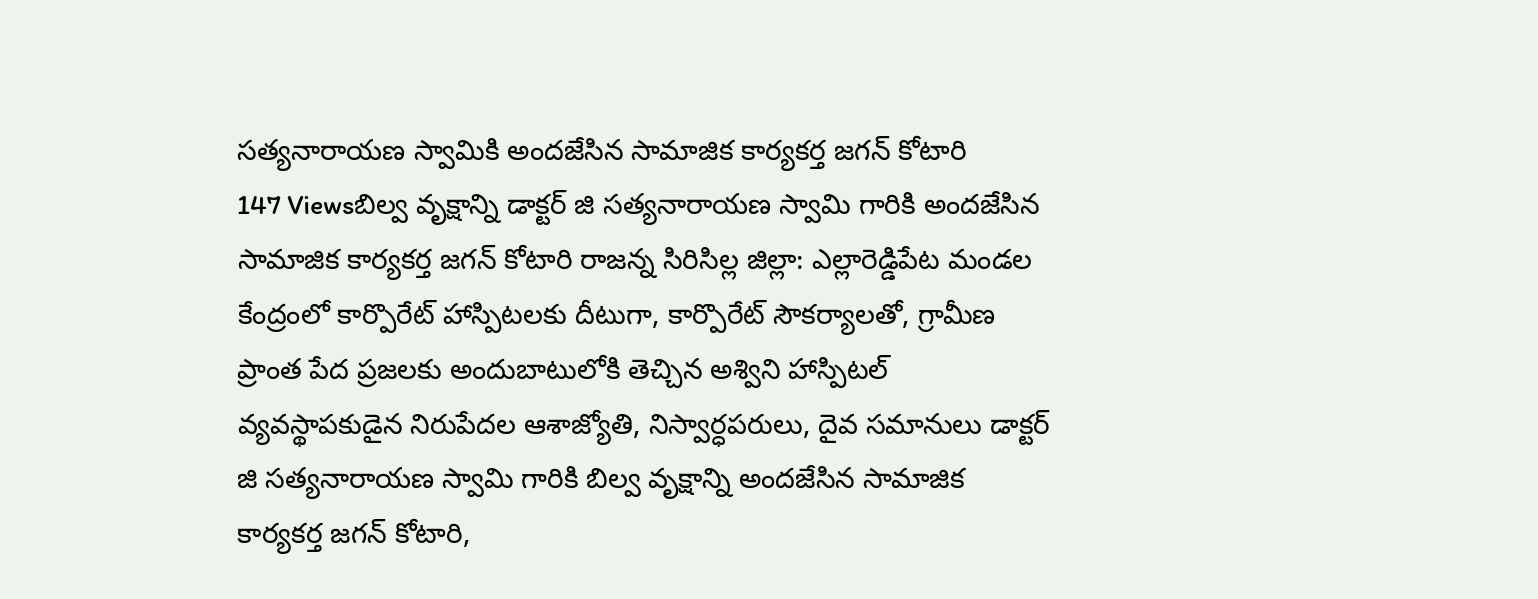సత్యనారాయణ స్వామికి అందజేసిన సామాజిక కార్యకర్త జగన్ కోటారి
147 Viewsబిల్వ వృక్షాన్ని డాక్టర్ జి సత్యనారాయణ స్వామి గారికి అందజేసిన సామాజిక కార్యకర్త జగన్ కోటారి రాజన్న సిరిసిల్ల జిల్లా: ఎల్లారెడ్డిపేట మండల కేంద్రంలో కార్పొరేట్ హాస్పిటలకు దీటుగా, కార్పొరేట్ సౌకర్యాలతో, గ్రామీణ ప్రాంత పేద ప్రజలకు అందుబాటులోకి తెచ్చిన అశ్విని హాస్పిటల్ వ్యవస్థాపకుడైన నిరుపేదల ఆశాజ్యోతి, నిస్వార్ధపరులు, దైవ సమానులు డాక్టర్ జి సత్యనారాయణ స్వామి గారికి బిల్వ వృక్షాన్ని అందజేసిన సామాజిక కార్యకర్త జగన్ కోటారి,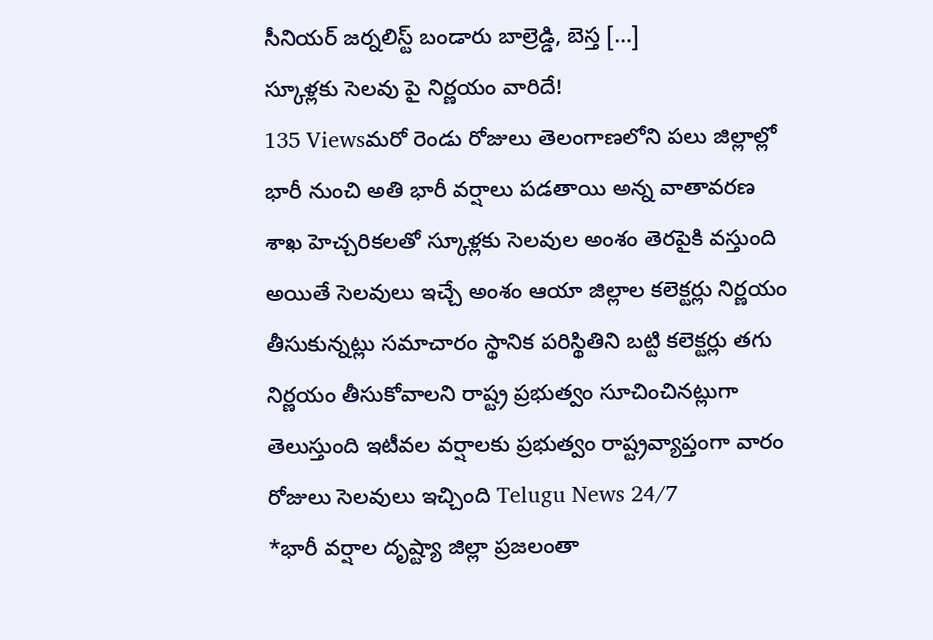సీనియర్ జర్నలిస్ట్ బండారు బాల్రెడ్డి, బెస్త […]
స్కూళ్లకు సెలవు పై నిర్ణయం వారిదే!
135 Viewsమరో రెండు రోజులు తెలంగాణలోని పలు జిల్లాల్లో భారీ నుంచి అతి భారీ వర్షాలు పడతాయి అన్న వాతావరణ శాఖ హెచ్చరికలతో స్కూళ్లకు సెలవుల అంశం తెరపైకి వస్తుంది అయితే సెలవులు ఇచ్చే అంశం ఆయా జిల్లాల కలెక్టర్లు నిర్ణయం తీసుకున్నట్లు సమాచారం స్థానిక పరిస్థితిని బట్టి కలెక్టర్లు తగు నిర్ణయం తీసుకోవాలని రాష్ట్ర ప్రభుత్వం సూచించినట్లుగా తెలుస్తుంది ఇటీవల వర్షాలకు ప్రభుత్వం రాష్ట్రవ్యాప్తంగా వారం రోజులు సెలవులు ఇచ్చింది Telugu News 24/7
*భారీ వర్షాల దృష్ట్యా జిల్లా ప్రజలంతా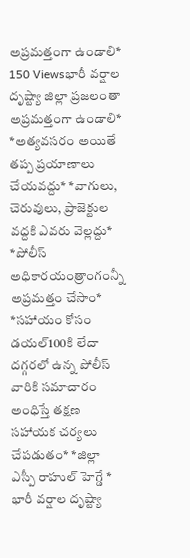అప్రమత్తంగా ఉండాలి*
150 Viewsభారీ వర్షాల దృష్ట్యా జిల్లా ప్రజలంతా అప్రమత్తంగా ఉండాలి* *అత్యవసరం అయితే తప్ప ప్రయాణాలు చేయవద్దు* *వాగులు, చెరువులు, ప్రాజెక్టుల వద్దకి ఎవరు వెల్లద్దు* *పోలీస్ అధికారయంత్రాంగంన్నీ అప్రమత్తం చేసాం* *సహాయం కోసం డయల్100కి లేదా దగ్గరలో ఉన్న పోలీస్ వారికి సమాచారం అంధిస్తే తక్షణ సహాయక చర్యలు చేపడుతం* *జిల్లా ఎస్పీ రాహుల్ హెగ్డే * భారీ వర్షాల దృష్ట్యా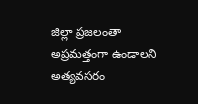జిల్లా ప్రజలంతా అప్రమత్తంగా ఉండాలని అత్యవసరం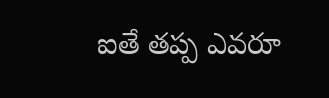ఐతే తప్ప ఎవరూ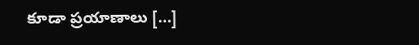కూడా ప్రయాణాలు […]